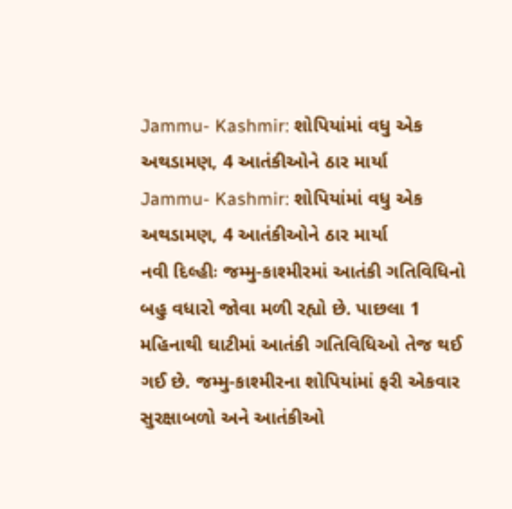Jammu- Kashmir: શોપિયાંમાં વધુ એક અથડામણ, 4 આતંકીઓને ઠાર માર્યા
Jammu- Kashmir: શોપિયાંમાં વધુ એક અથડામણ, 4 આતંકીઓને ઠાર માર્યા
નવી દિલ્હીઃ જમ્મુ-કાશ્મીરમાં આતંકી ગતિવિધિનો બહુ વધારો જોવા મળી રહ્યો છે. પાછલા 1 મહિનાથી ઘાટીમાં આતંકી ગતિવિધિઓ તેજ થઈ ગઈ છે. જમ્મુ-કાશ્મીરના શોપિયાંમાં ફરી એકવાર સુરક્ષાબળો અને આતંકીઓ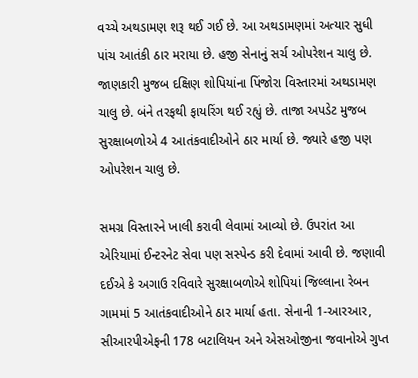વચ્ચે અથડામણ શરૂ થઈ ગઈ છે. આ અથડામણમાં અત્યાર સુધી પાંચ આતંકી ઠાર મરાયા છે. હજી સેનાનું સર્ચ ઓપરેશન ચાલુ છે. જાણકારી મુજબ દક્ષિણ શોપિયાંના પિંજોરા વિસ્તારમાં અથડામણ ચાલુ છે. બંને તરફથી ફાયરિંગ થઈ રહ્યું છે. તાજા અપડેટ મુજબ સુરક્ષાબળોએ 4 આતંકવાદીઓને ઠાર માર્યા છે. જ્યારે હજી પણ ઓપરેશન ચાલુ છે.

સમગ્ર વિસ્તારને ખાલી કરાવી લેવામાં આવ્યો છે. ઉપરાંત આ એરિયામાં ઈન્ટરનેટ સેવા પણ સસ્પેન્ડ કરી દેવામાં આવી છે. જણાવી દઈએ કે અગાઉ રવિવારે સુરક્ષાબળોએ શોપિયાં જિલ્લાના રેબન ગામમાં 5 આતંકવાદીઓને ઠાર માર્યા હતા. સેનાની 1-આરઆર, સીઆરપીએફની 178 બટાલિયન અને એસઓજીના જવાનોએ ગુપ્ત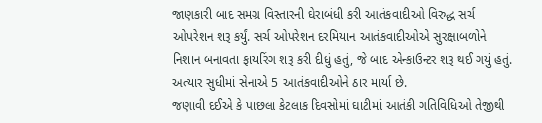જાણકારી બાદ સમગ્ર વિસ્તારની ઘેરાબંધી કરી આતંકવાદીઓ વિરુદ્ધ સર્ચ ઓપરેશન શરૂ કર્યું. સર્ચ ઓપરેશન દરમિયાન આતંકવાદીઓએ સુરક્ષાબળોને નિશાન બનાવતા ફાયરિંગ શરૂ કરી દીધું હતું, જે બાદ એન્કાઉન્ટર શરૂ થઈ ગયું હતું. અત્યાર સુધીમાં સેનાએ 5 આતંકવાદીઓને ઠાર માર્યા છે.
જણાવી દઈએ કે પાછલા કેટલાક દિવસોમાં ઘાટીમાં આતંકી ગતિવિધિઓ તેજીથી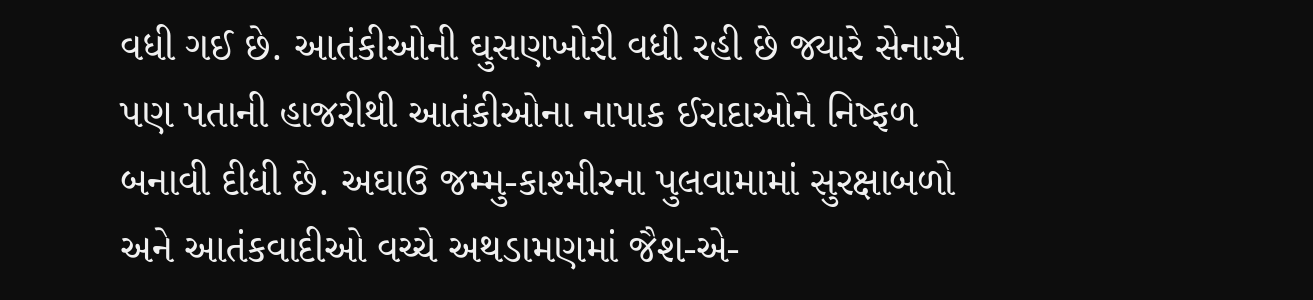વધી ગઈ છે. આતંકીઓની ઘુસણખોરી વધી રહી છે જ્યારે સેનાએ પણ પતાની હાજરીથી આતંકીઓના નાપાક ઈરાદાઓને નિષ્ફળ બનાવી દીધી છે. અઘાઉ જમ્મુ-કાશ્મીરના પુલવામામાં સુરક્ષાબળો અને આતંકવાદીઓ વચ્ચે અથડામણમાં જૈશ-એ-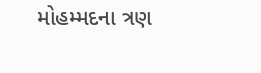મોહમ્મદના ત્રણ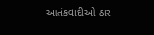આતંકવાદીઓ ઠાર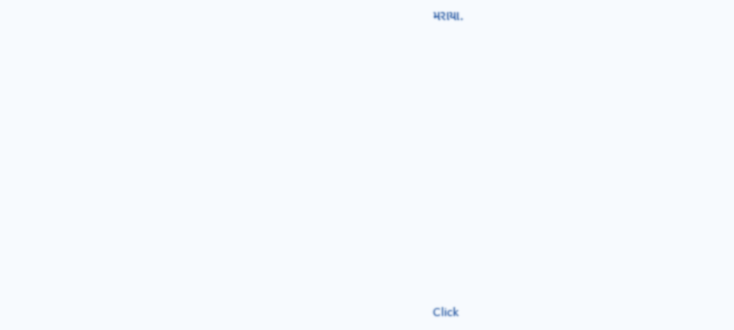મરાયા.












Click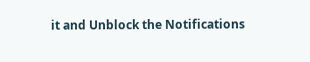it and Unblock the Notifications